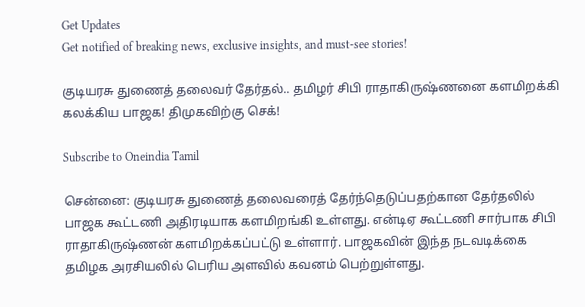Get Updates
Get notified of breaking news, exclusive insights, and must-see stories!

குடியரசு துணைத் தலைவர் தேர்தல்.. தமிழர் சிபி ராதாகிருஷ்ணனை களமிறக்கி கலக்கிய பாஜக! திமுகவிற்கு செக்!

Subscribe to Oneindia Tamil

சென்னை: குடியரசு துணைத் தலைவரைத் தேர்ந்தெடுப்பதற்கான தேர்தலில் பாஜக கூட்டணி அதிரடியாக களமிறங்கி உள்ளது. என்டிஏ கூட்டணி சார்பாக சிபி ராதாகிருஷ்ணன் களமிறக்கப்பட்டு உள்ளார். பாஜகவின் இந்த நடவடிக்கை தமிழக அரசியலில் பெரிய அளவில் கவனம் பெற்றுள்ளது.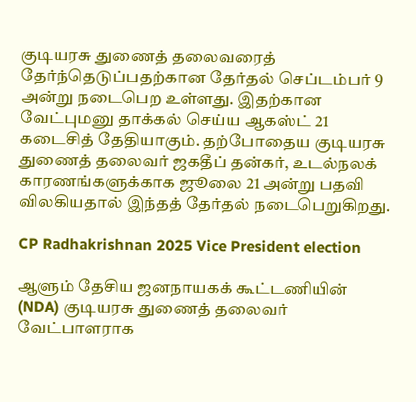குடியரசு துணைத் தலைவரைத் தேர்ந்தெடுப்பதற்கான தேர்தல் செப்டம்பர் 9 அன்று நடைபெற உள்ளது. இதற்கான வேட்புமனு தாக்கல் செய்ய ஆகஸ்ட் 21 கடைசித் தேதியாகும். தற்போதைய குடியரசு துணைத் தலைவர் ஜகதீப் தன்கர், உடல்நலக் காரணங்களுக்காக ஜூலை 21 அன்று பதவி விலகியதால் இந்தத் தேர்தல் நடைபெறுகிறது.

CP Radhakrishnan 2025 Vice President election

ஆளும் தேசிய ஜனநாயகக் கூட்டணியின் (NDA) குடியரசு துணைத் தலைவர் வேட்பாளராக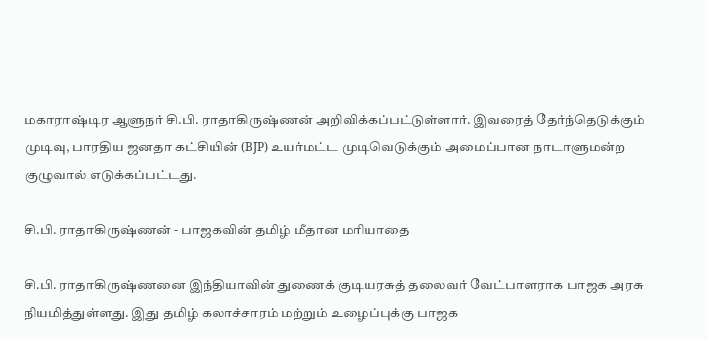மகாராஷ்டிர ஆளுநர் சி.பி. ராதாகிருஷ்ணன் அறிவிக்கப்பட்டுள்ளார். இவரைத் தேர்ந்தெடுக்கும் முடிவு, பாரதிய ஜனதா கட்சியின் (BJP) உயர்மட்ட முடிவெடுக்கும் அமைப்பான நாடாளுமன்ற குழுவால் எடுக்கப்பட்டது.

சி.பி. ராதாகிருஷ்ணன் - பாஜகவின் தமிழ் மீதான மரியாதை

சி.பி. ராதாகிருஷ்ணனை இந்தியாவின் துணைக் குடியரசுத் தலைவர் வேட்பாளராக பாஜக அரசு நியமித்துள்ளது. இது தமிழ் கலாச்சாரம் மற்றும் உழைப்புக்கு பாஜக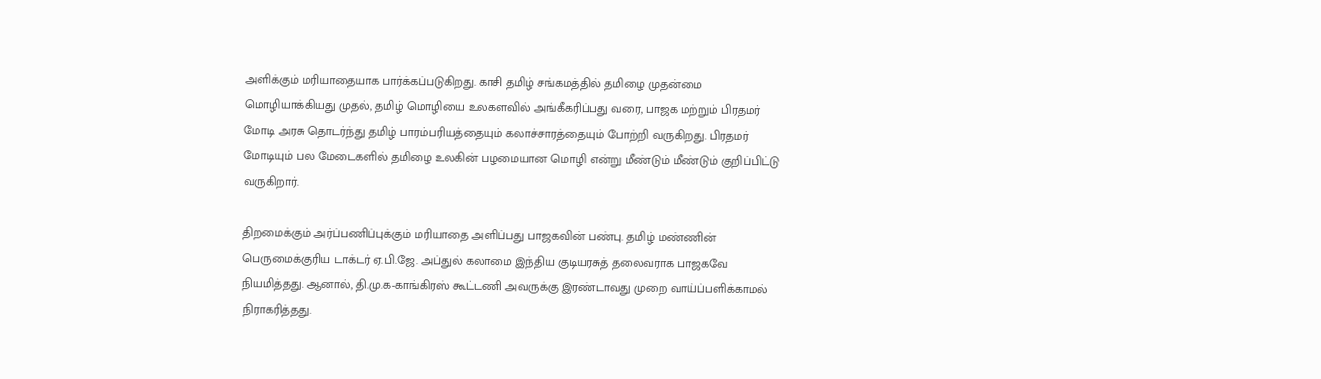அளிக்கும் மரியாதையாக பார்க்கப்படுகிறது. காசி தமிழ் சங்கமத்தில் தமிழை முதன்மை மொழியாக்கியது முதல், தமிழ் மொழியை உலகளவில் அங்கீகரிப்பது வரை, பாஜக மற்றும் பிரதமர் மோடி அரசு தொடர்ந்து தமிழ் பாரம்பரியத்தையும் கலாச்சாரத்தையும் போற்றி வருகிறது. பிரதமர் மோடியும் பல மேடைகளில் தமிழை உலகின் பழமையான மொழி என்று மீண்டும் மீண்டும் குறிப்பிட்டு வருகிறார்.

திறமைக்கும் அர்ப்பணிப்புக்கும் மரியாதை அளிப்பது பாஜகவின் பண்பு. தமிழ் மண்ணின் பெருமைக்குரிய டாக்டர் ஏ.பி.ஜே. அப்துல் கலாமை இந்திய குடியரசுத் தலைவராக பாஜகவே நியமித்தது. ஆனால், தி.மு.க-காங்கிரஸ் கூட்டணி அவருக்கு இரண்டாவது முறை வாய்ப்பளிக்காமல் நிராகரித்தது.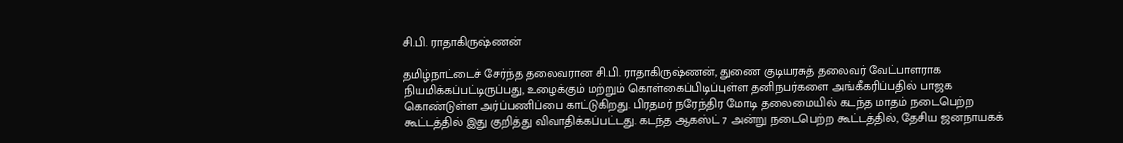சி.பி. ராதாகிருஷ்ணன்

தமிழ்நாட்டைச் சேர்ந்த தலைவரான சி.பி. ராதாகிருஷ்ணன், துணை குடியரசுத் தலைவர் வேட்பாளராக நியமிக்கப்பட்டிருப்பது, உழைக்கும் மற்றும் கொள்கைப்பிடிப்புள்ள தனிநபர்களை அங்கீகரிப்பதில் பாஜக கொண்டுள்ள அர்ப்பணிப்பை காட்டுகிறது. பிரதமர் நரேந்திர மோடி தலைமையில் கடந்த மாதம் நடைபெற்ற கூட்டத்தில் இது குறித்து விவாதிக்கப்பட்டது. கடந்த ஆகஸ்ட் 7 அன்று நடைபெற்ற கூட்டத்தில், தேசிய ஜனநாயகக்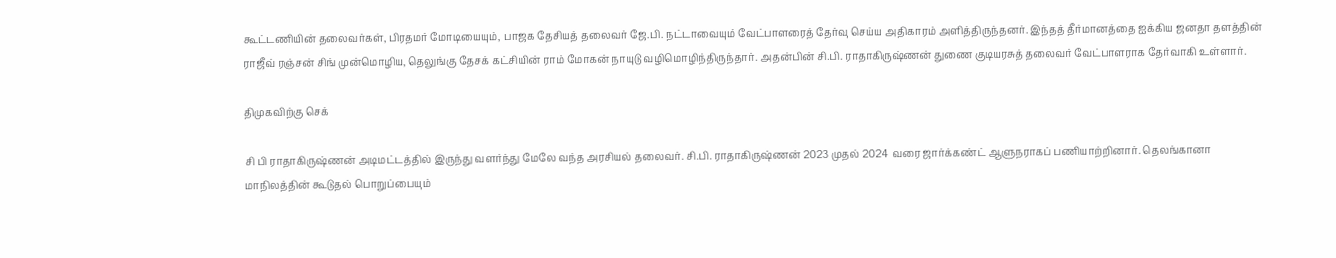கூட்டணியின் தலைவர்கள், பிரதமர் மோடியையும், பாஜக தேசியத் தலைவர் ஜே.பி. நட்டாவையும் வேட்பாளரைத் தேர்வு செய்ய அதிகாரம் அளித்திருந்தனர். இந்தத் தீர்மானத்தை ஐக்கிய ஜனதா தளத்தின் ராஜீவ் ரஞ்சன் சிங் முன்மொழிய, தெலுங்கு தேசக் கட்சியின் ராம் மோகன் நாயுடு வழிமொழிந்திருந்தார். அதன்பின் சி.பி. ராதாகிருஷ்ணன் துணை குடியரசுத் தலைவர் வேட்பாளராக தேர்வாகி உள்ளார்.

திமுகவிற்கு செக்

சி பி ராதாகிருஷ்ணன் அடிமட்டத்தில் இருந்து வளர்ந்து மேலே வந்த அரசியல் தலைவர். சி.பி. ராதாகிருஷ்ணன் 2023 முதல் 2024 வரை ஜார்க்கண்ட் ஆளுநராகப் பணியாற்றினார். தெலங்கானா மாநிலத்தின் கூடுதல் பொறுப்பையும்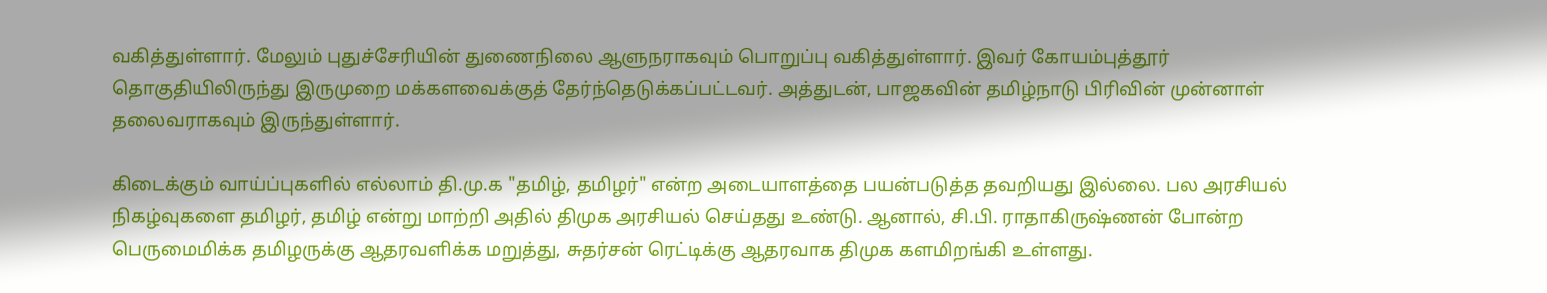வகித்துள்ளார். மேலும் புதுச்சேரியின் துணைநிலை ஆளுநராகவும் பொறுப்பு வகித்துள்ளார். இவர் கோயம்புத்தூர் தொகுதியிலிருந்து இருமுறை மக்களவைக்குத் தேர்ந்தெடுக்கப்பட்டவர். அத்துடன், பாஜகவின் தமிழ்நாடு பிரிவின் முன்னாள் தலைவராகவும் இருந்துள்ளார்.

கிடைக்கும் வாய்ப்புகளில் எல்லாம் தி.மு.க "தமிழ், தமிழர்" என்ற அடையாளத்தை பயன்படுத்த தவறியது இல்லை. பல அரசியல் நிகழ்வுகளை தமிழர், தமிழ் என்று மாற்றி அதில் திமுக அரசியல் செய்தது உண்டு. ஆனால், சி.பி. ராதாகிருஷ்ணன் போன்ற பெருமைமிக்க தமிழருக்கு ஆதரவளிக்க மறுத்து, சுதர்சன் ரெட்டிக்கு ஆதரவாக திமுக களமிறங்கி உள்ளது.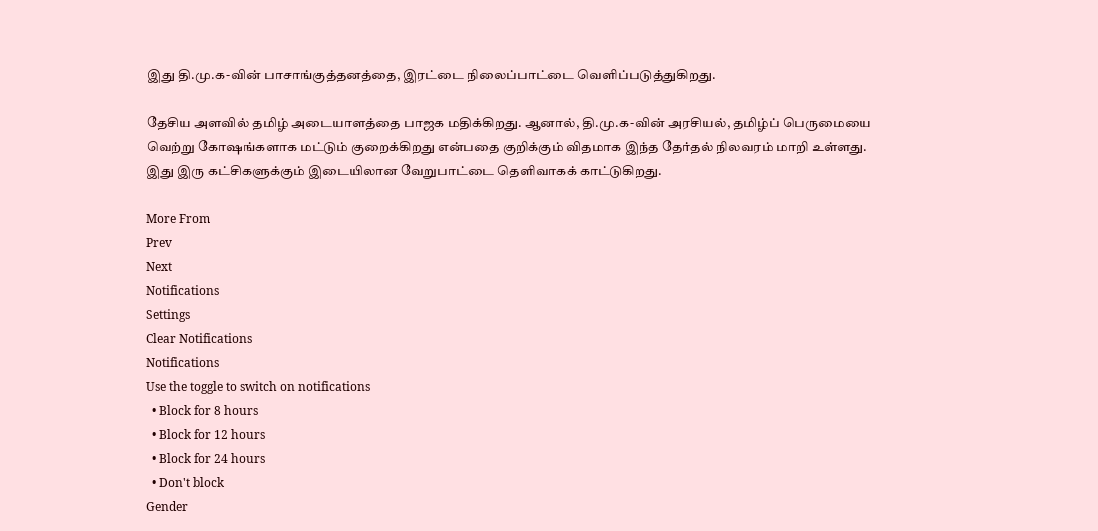இது தி.மு.க-வின் பாசாங்குத்தனத்தை, இரட்டை நிலைப்பாட்டை வெளிப்படுத்துகிறது.

தேசிய அளவில் தமிழ் அடையாளத்தை பாஜக மதிக்கிறது. ஆனால், தி.மு.க-வின் அரசியல், தமிழ்ப் பெருமையை வெற்று கோஷங்களாக மட்டும் குறைக்கிறது என்பதை குறிக்கும் விதமாக இந்த தேர்தல் நிலவரம் மாறி உள்ளது. இது இரு கட்சிகளுக்கும் இடையிலான வேறுபாட்டை தெளிவாகக் காட்டுகிறது.

More From
Prev
Next
Notifications
Settings
Clear Notifications
Notifications
Use the toggle to switch on notifications
  • Block for 8 hours
  • Block for 12 hours
  • Block for 24 hours
  • Don't block
Gender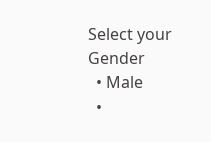Select your Gender
  • Male
  •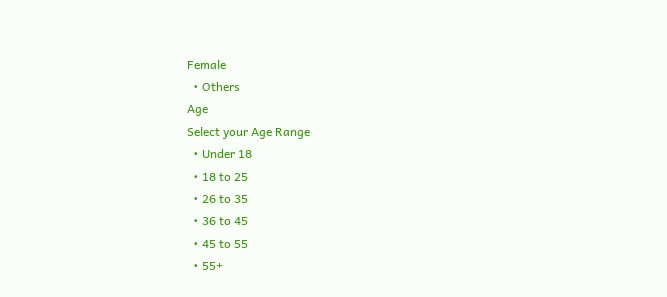Female
  • Others
Age
Select your Age Range
  • Under 18
  • 18 to 25
  • 26 to 35
  • 36 to 45
  • 45 to 55
  • 55+